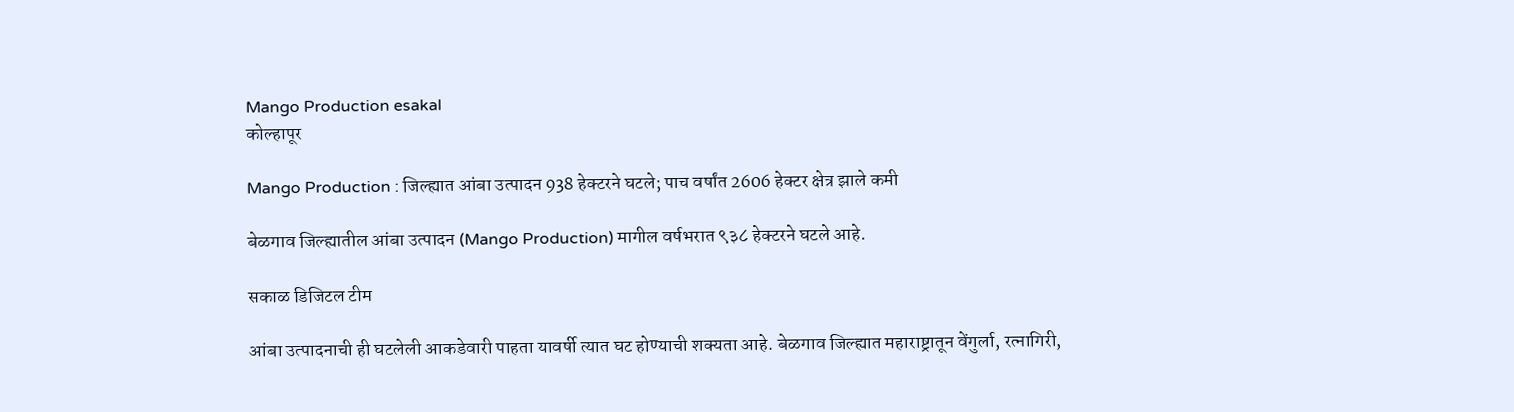Mango Production esakal
कोल्हापूर

Mango Production : जिल्ह्यात आंबा उत्पादन 938 हेक्टरने घटले; पाच वर्षांत 2606 हेक्टर क्षेत्र झाले कमी

बेळगाव जिल्ह्यातील आंबा उत्पादन (Mango Production) मागील वर्षभरात ९३८ हेक्टरने घटले आहे.

सकाळ डिजिटल टीम

आंबा उत्पादनाची ही घटलेली आकडेवारी पाहता यावर्षी त्यात घट होण्याची शक्यता आहे. बेळगाव जिल्ह्यात महाराष्ट्रातून वेंगुर्ला, रत्नागिरी,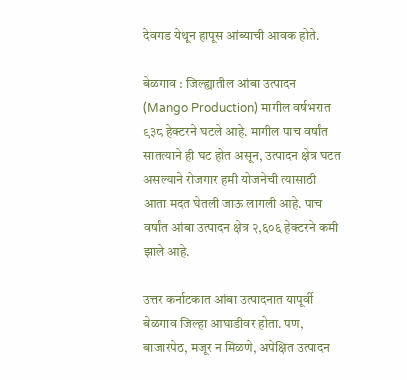देवगड येथून हापूस आंब्याची आवक होते.

बेळगाव : जिल्ह्यातील आंबा उत्पादन (Mango Production) मागील वर्षभरात ९३८ हेक्टरने घटले आहे. मागील पाच वर्षांत सातत्याने ही घट होत असून, उत्पादन क्षेत्र घटत असल्याने रोजगार हमी योजनेची त्यासाठी आता मदत घेतली जाऊ लागली आहे. पाच वर्षांत आंबा उत्पादन क्षेत्र २,६०६ हेक्टरने कमी झाले आहे.

उत्तर कर्नाटकात आंबा उत्पादनात यापूर्वी बेळगाव जिल्हा आघाडीवर होता. पण, बाजारपेठ, मजूर न मिळणे, अपेक्षित उत्पादन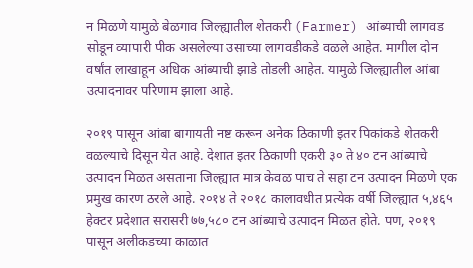न मिळणे यामुळे बेळगाव जिल्ह्यातील शेतकरी (Farmer) आंब्याची लागवड सोडून व्यापारी पीक असलेल्या उसाच्या लागवडीकडे वळले आहेत. मागील दोन वर्षांत लाखाहून अधिक आंब्याची झाडे तोडली आहेत. यामुळे जिल्ह्यातील आंबा उत्पादनावर परिणाम झाला आहे.

२०१९ पासून आंबा बागायती नष्ट करून अनेक ठिकाणी इतर पिकांकडे शेतकरी वळल्याचे दिसून येत आहे. देशात इतर ठिकाणी एकरी ३० ते ४० टन आंब्याचे उत्पादन मिळत असताना जिल्ह्यात मात्र केवळ पाच ते सहा टन उत्पादन मिळणे एक प्रमुख कारण ठरले आहे. २०१४ ते २०१८ कालावधीत प्रत्येक वर्षी जिल्ह्यात ५,४६५ हेक्टर प्रदेशात सरासरी ७७,५८० टन आंब्याचे उत्पादन मिळत होते. पण, २०१९ पासून अलीकडच्या काळात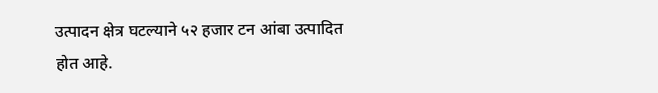उत्पादन क्षेत्र घटल्याने ५२ हजार टन आंबा उत्पादित होत आहे.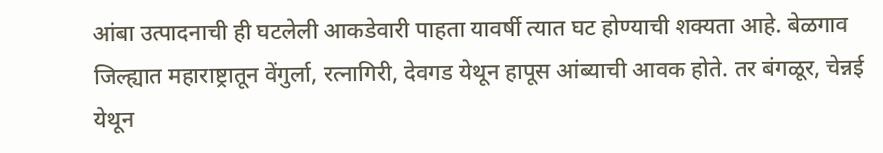आंबा उत्पादनाची ही घटलेली आकडेवारी पाहता यावर्षी त्यात घट होण्याची शक्यता आहे. बेळगाव जिल्ह्यात महाराष्ट्रातून वेंगुर्ला, रत्नागिरी, देवगड येथून हापूस आंब्याची आवक होते. तर बंगळूर, चेन्नई येथून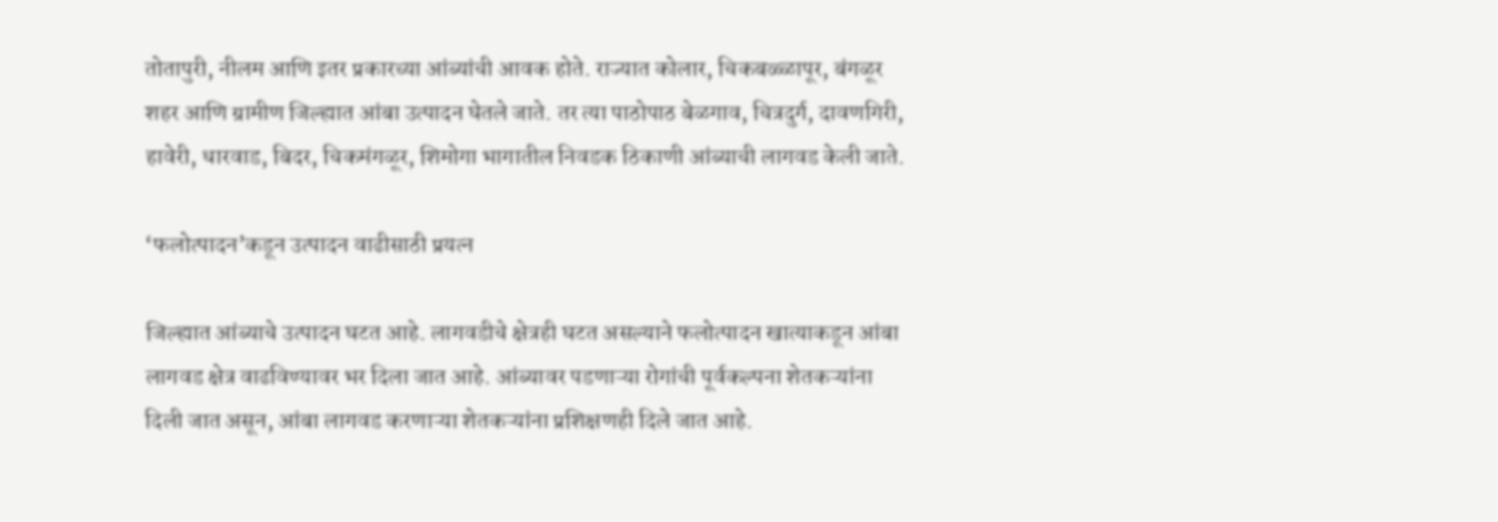तोतापुरी, नीलम आणि इतर प्रकारच्या आंब्यांची आवक होते. राज्यात कोलार, चिकबळ्ळापूर, बंगळूर शहर आणि ग्रामीण जिल्ह्यात आंबा उत्पादन घेतले जाते. तर त्या पाठोपाठ बेळगाव, चित्रदुर्ग, दावणगिरी, हावेरी, धारवाड, बिदर, चिकमंगळूर, शिमोगा भागातील निवडक ठिकाणी आंब्याची लागवड केली जाते.

‘फलोत्पादन’कडून उत्पादन वाढीसाठी प्रयत्न

जिल्ह्यात आंब्याचे उत्पादन घटत आहे. लागवडीचे क्षेत्रही घटत असल्याने फलोत्पादन खात्याकडून आंबा लागवड क्षेत्र वाढविण्यावर भर दिला जात आहे. आंब्यावर पडणाऱ्या रोगांची पूर्वकल्पना शेतकऱ्यांना दिली जात असून, आंबा लागवड करणाऱ्या शेतकऱ्यांना प्रशिक्षणही दिले जात आहे.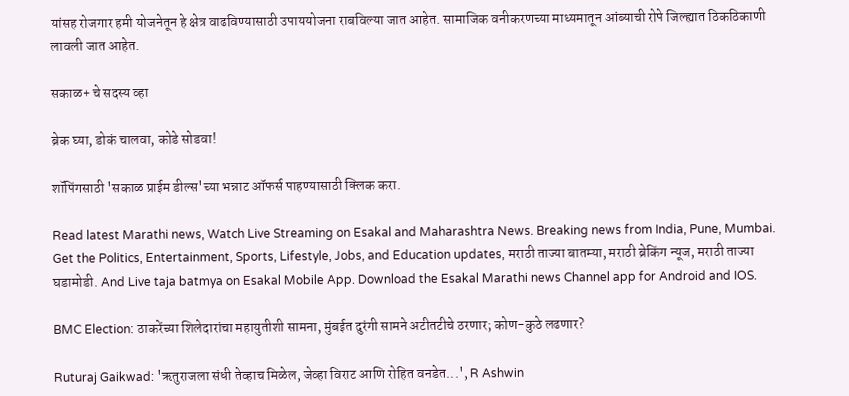यांसह रोजगार हमी योजनेतून हे क्षेत्र वाढविण्यासाठी उपाययोजना राबविल्या जात आहेत. सामाजिक वनीकरणच्या माध्यमातून आंब्याची रोपे जिल्ह्यात ठिकठिकाणी लावली जात आहेत.

सकाळ+ चे सदस्य व्हा

ब्रेक घ्या, डोकं चालवा, कोडे सोडवा!

शॉपिंगसाठी 'सकाळ प्राईम डील्स'च्या भन्नाट ऑफर्स पाहण्यासाठी क्लिक करा.

Read latest Marathi news, Watch Live Streaming on Esakal and Maharashtra News. Breaking news from India, Pune, Mumbai. Get the Politics, Entertainment, Sports, Lifestyle, Jobs, and Education updates, मराठी ताज्या बातम्या, मराठी ब्रेकिंग न्यूज, मराठी ताज्या घडामोडी. And Live taja batmya on Esakal Mobile App. Download the Esakal Marathi news Channel app for Android and IOS.

BMC Election: ठाकरेंच्या शिलेदारांचा महायुतीशी सामना, मुंबईत दुरंगी सामने अटीतटीचे ठरणार; कोण-कुठे लढणार?

Ruturaj Gaikwad: 'ऋतुराजला संधी तेव्हाच मिळेल, जेव्हा विराट आणि रोहित वनडेत...', R Ashwin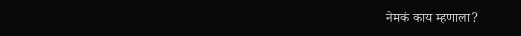नेमकं काय म्हणाला?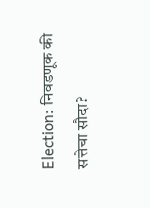Election: निवडणूक की सत्तेचा सौदा?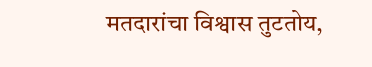मतदारांचा विश्वास तुटतोय,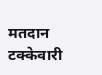मतदान टक्केवारी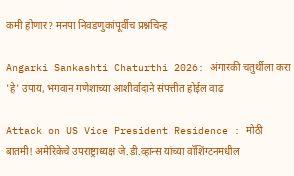कमी होणार? मनपा निवडणुकांपूर्वीच प्रश्नचिन्ह

Angarki Sankashti Chaturthi 2026: अंगारकी चतुर्थीला करा 'हे' उपाय, भगवान गणेशाच्या आशीर्वादाने संपत्तीत होईल वाढ

Attack on US Vice President Residence : मोठी बातमी! अमेरिकेचे उपराष्ट्राध्यक्ष जे.डी.व्हान्स यांच्या वॉशिंग्टनमधील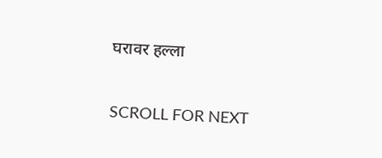घरावर हल्ला

SCROLL FOR NEXT